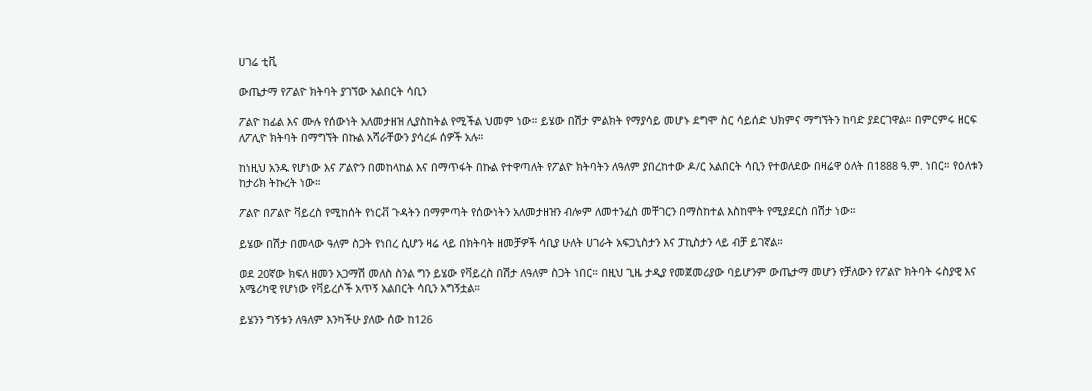ሀገሬ ቲቪ

ውጤታማ የፖልዮ ክትባት ያገኘው አልበርት ሳቢን

ፖልዮ ከፊል እና ሙሉ የሰውነት አለመታዘዝ ሊያስከትል የሚችል ህመም ነው። ይሄው በሽታ ምልክት የማያሳይ መሆኑ ደግሞ ስር ሳይሰድ ህክምና ማግኘትን ከባድ ያደርገዋል። በምርምሩ ዘርፍ ለፖሊዮ ክትባት በማግኘት በኩል አሻራቸውን ያሳረፉ ሰዎች አሉ።

ከነዚህ አንዱ የሆነው እና ፖልዮን በመከላከል እና በማጥፋት በኩል የተዋጣለት የፖልዮ ክትባትን ለዓለም ያበረከተው ዶ/ር አልበርት ሳቢን የተወለደው በዛሬዋ ዕለት በ1888 ዓ.ም. ነበር። የዕለቱን ከታሪክ ትኩረት ነው።

ፖልዮ በፖልዮ ቫይረስ የሚከሰት የነርቭ ጉዳትን በማምጣት የሰውነትን አለመታዘዝን ብሎም ለመተንፈስ መቸገርን በማስከተል እስከሞት የሚያደርስ በሽታ ነው።

ይሄው በሽታ በመላው ዓለም ስጋት የነበረ ሲሆን ዛሬ ላይ በክትባት ዘመቻዎች ሳቢያ ሁለት ሀገራት አፍጋኒስታን እና ፓኪስታን ላይ ብቻ ይገኛል።

ወደ 20ኛው ክፍለ ዘመን አጋማሽ መለስ ስንል ግን ይሄው የቫይረስ በሽታ ለዓለም ስጋት ነበር። በዚህ ጊዜ ታዲያ የመጀመሪያው ባይሆንም ውጤታማ መሆን የቻለውን የፖልዮ ክትባት ሩስያዊ እና አሜሪካዊ የሆነው የቫይረሶች አጥኝ አልበርት ሳቢን አግኝቷል።

ይሄንን ግኝቱን ለዓለም እንካችሁ ያለው ሰው ከ126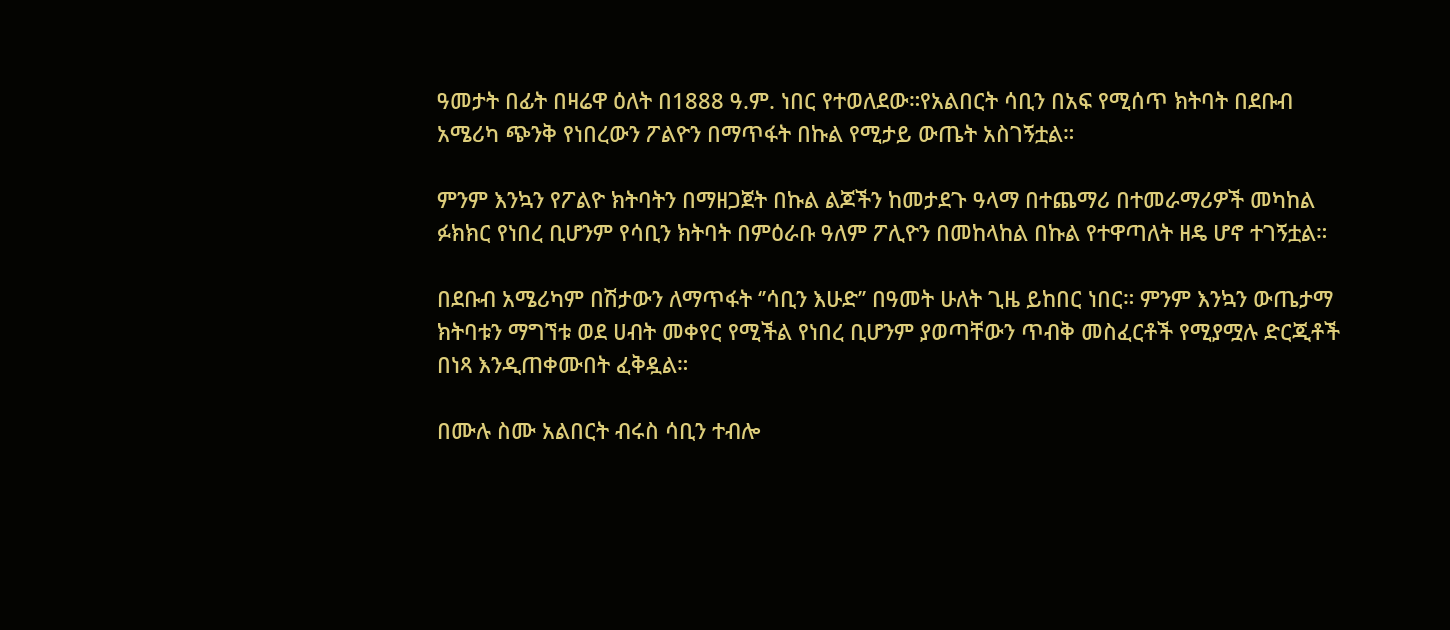ዓመታት በፊት በዛሬዋ ዕለት በ1888 ዓ.ም. ነበር የተወለደው።የአልበርት ሳቢን በአፍ የሚሰጥ ክትባት በደቡብ አሜሪካ ጭንቅ የነበረውን ፖልዮን በማጥፋት በኩል የሚታይ ውጤት አስገኝቷል።

ምንም እንኳን የፖልዮ ክትባትን በማዘጋጀት በኩል ልጆችን ከመታደጉ ዓላማ በተጨማሪ በተመራማሪዎች መካከል ፉክክር የነበረ ቢሆንም የሳቢን ክትባት በምዕራቡ ዓለም ፖሊዮን በመከላከል በኩል የተዋጣለት ዘዴ ሆኖ ተገኝቷል።

በደቡብ አሜሪካም በሽታውን ለማጥፋት ‘’ሳቢን እሁድ’’ በዓመት ሁለት ጊዜ ይከበር ነበር። ምንም እንኳን ውጤታማ ክትባቱን ማግኘቱ ወደ ሀብት መቀየር የሚችል የነበረ ቢሆንም ያወጣቸውን ጥብቅ መስፈርቶች የሚያሟሉ ድርጂቶች በነጻ እንዲጠቀሙበት ፈቅዷል።

በሙሉ ስሙ አልበርት ብሩስ ሳቢን ተብሎ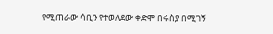የሚጠራው ሳቢን የተወለደው ቀድሞ በሩስያ በሚገኝ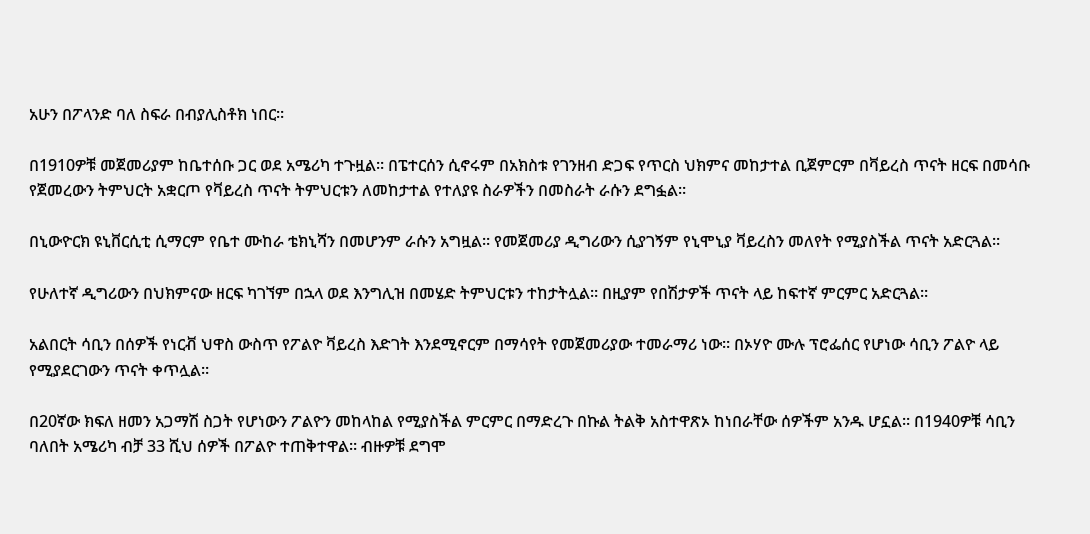አሁን በፖላንድ ባለ ስፍራ በብያሊስቶክ ነበር።

በ1910ዎቹ መጀመሪያም ከቤተሰቡ ጋር ወደ አሜሪካ ተጉዟል። በፔተርሰን ሲኖሩም በአክስቱ የገንዘብ ድጋፍ የጥርስ ህክምና መከታተል ቢጀምርም በቫይረስ ጥናት ዘርፍ በመሳቡ የጀመረውን ትምህርት አቋርጦ የቫይረስ ጥናት ትምህርቱን ለመከታተል የተለያዩ ስራዎችን በመስራት ራሱን ደግፏል።

በኒውዮርክ ዩኒቨርሲቲ ሲማርም የቤተ ሙከራ ቴክኒሻን በመሆንም ራሱን አግዟል። የመጀመሪያ ዲግሪውን ሲያገኝም የኒሞኒያ ቫይረስን መለየት የሚያስችል ጥናት አድርጓል።

የሁለተኛ ዲግሪውን በህክምናው ዘርፍ ካገኘም በኋላ ወደ እንግሊዝ በመሄድ ትምህርቱን ተከታትሏል። በዚያም የበሽታዎች ጥናት ላይ ከፍተኛ ምርምር አድርጓል።

አልበርት ሳቢን በሰዎች የነርቭ ህዋስ ውስጥ የፖልዮ ቫይረስ እድገት እንደሚኖርም በማሳየት የመጀመሪያው ተመራማሪ ነው። በኦሃዮ ሙሉ ፕሮፌሰር የሆነው ሳቢን ፖልዮ ላይ የሚያደርገውን ጥናት ቀጥሏል።

በ20ኛው ክፍለ ዘመን አጋማሽ ስጋት የሆነውን ፖልዮን መከላከል የሚያስችል ምርምር በማድረጉ በኩል ትልቅ አስተዋጽኦ ከነበራቸው ሰዎችም አንዱ ሆኗል። በ1940ዎቹ ሳቢን ባለበት አሜሪካ ብቻ 33 ሺህ ሰዎች በፖልዮ ተጠቅተዋል። ብዙዎቹ ደግሞ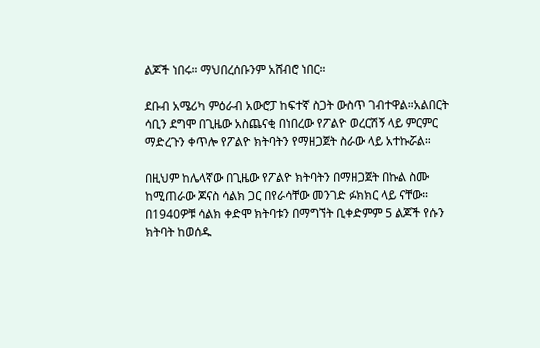ልጆች ነበሩ። ማህበረሰቡንም አሸብሮ ነበር።

ደቡብ አሜሪካ ምዕራብ አውሮፓ ከፍተኛ ስጋት ውስጥ ገብተዋል።አልበርት ሳቢን ደግሞ በጊዜው አስጨናቂ በነበረው የፖልዮ ወረርሽኝ ላይ ምርምር ማድረጉን ቀጥሎ የፖልዮ ክትባትን የማዘጋጀት ስራው ላይ አተኩሯል።

በዚህም ከሌላኛው በጊዜው የፖልዮ ክትባትን በማዘጋጀት በኩል ስሙ ከሚጠራው ጆናስ ሳልክ ጋር በየራሳቸው መንገድ ፉክክር ላይ ናቸው። በ1940ዎቹ ሳልክ ቀድሞ ክትባቱን በማግኘት ቢቀድምም 5 ልጆች የሱን ክትባት ከወሰዱ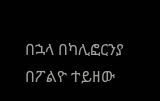በኋላ በካሊፎርንያ በፖልዮ ተይዘው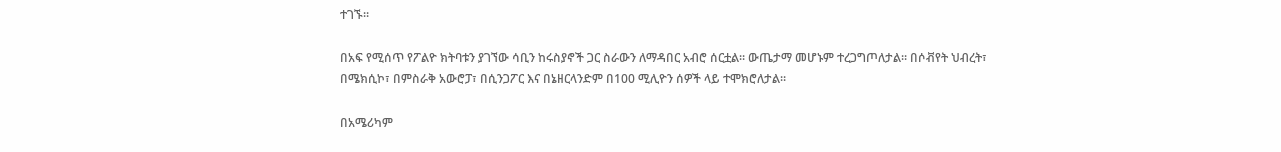ተገኙ።

በአፍ የሚሰጥ የፖልዮ ክትባቱን ያገኘው ሳቢን ከሩስያኖች ጋር ስራውን ለማዳበር አብሮ ሰርቷል። ውጤታማ መሆኑም ተረጋግጦለታል። በሶቭየት ህብረት፣ በሜክሲኮ፣ በምስራቅ አውሮፓ፣ በሲንጋፖር እና በኔዘርላንድም በ100 ሚሊዮን ሰዎች ላይ ተሞክሮለታል።

በአሜሪካም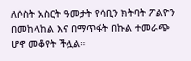ለሶስት አስርት ዓመታት የሳቢን ክትባት ፖልዮን በመከላከል እና በማጥፋት በኩል ተመራጭ ሆኖ መቆየት ችሏል።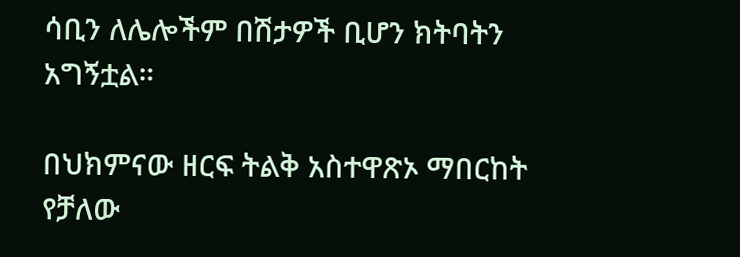ሳቢን ለሌሎችም በሽታዎች ቢሆን ክትባትን አግኝቷል።

በህክምናው ዘርፍ ትልቅ አስተዋጽኦ ማበርከት የቻለው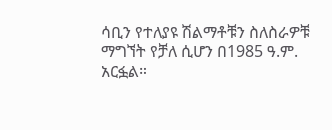ሳቢን የተለያዩ ሽልማቶቹን ስለስራዎቹ ማግኘት የቻለ ሲሆን በ1985 ዓ.ም. አርፏል።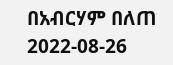በአብርሃም በለጠ
2022-08-26